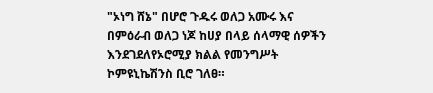"ኦነግ ሸኔ" በሆሮ ጉዱሩ ወለጋ አሙሩ እና በምዕራብ ወለጋ ነጆ ከሀያ በላይ ሰላማዊ ሰዎችን እንደገደለየኦሮሚያ ክልል የመንግሥት ኮምዩኒኬሽንስ ቢሮ ገለፀ።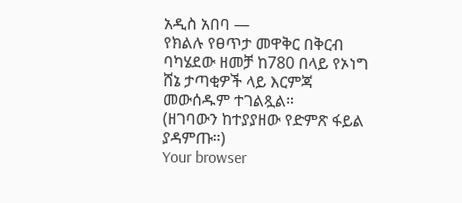አዲስ አበባ —
የክልሉ የፀጥታ መዋቅር በቅርብ ባካሄደው ዘመቻ ከ780 በላይ የኦነግ ሸኔ ታጣቂዎች ላይ እርምጃ መውሰዱም ተገልጿል።
(ዘገባውን ከተያያዘው የድምጽ ፋይል ያዳምጡ።)
Your browser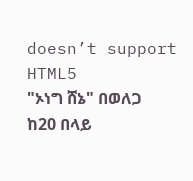doesn’t support HTML5
"ኦነግ ሸኔ" በወለጋ ከ20 በላይ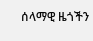ሰላማዊ ዜጎችን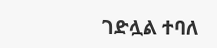ገድሏል ተባለ